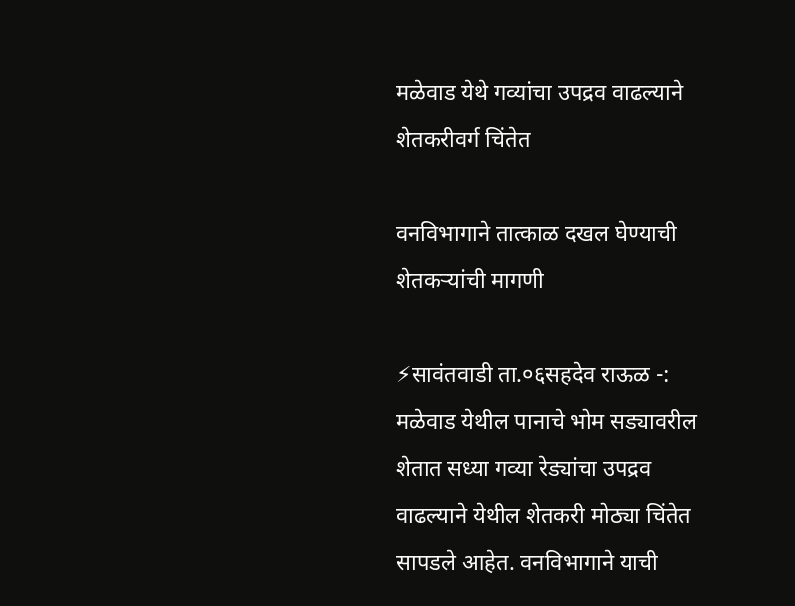मळेवाड येथे गव्यांचा उपद्रव वाढल्याने शेतकरीवर्ग चिंतेत

वनविभागाने तात्काळ दखल घेण्याची शेतकऱ्यांची मागणी

⚡सावंतवाडी ता.०६सहदेव राऊळ -: मळेवाड येथील पानाचे भोम सड्यावरील शेतात सध्या गव्या रेड्यांचा उपद्रव वाढल्याने येथील शेतकरी मोठ्या चिंतेत सापडले आहेत. वनविभागाने याची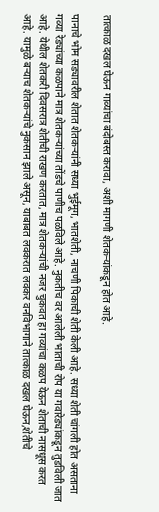तात्काळ दखल घेऊन गाव्यांचा बंदोबस्त करावा, अशी मागणी शेतकऱ्यांकडून होत आहे.

पानाचे भोम सड्यावरील शेतात शेतकऱ्यांनी सध्या भुईमूग, भातशेती, नाचणी पिकाची शेती केली आहे. सध्या शेती चांगली होत असताना गव्या रेड्यांच्या कळपाने मात्र शेतकऱ्यांच्या तोंडचे पाणीच पळविले आहे. नुकतीच वर आलेली भाताची रोप या गवारेड्यांकडून तुडविली जात आहे. येथील शेतकरी दिवसरात्र शेतीची राखण करतात, मात्र शेतकऱ्यांची नजर चुकवत हा गव्यांचा कळप येऊन शेताची नासधूस करत आहे. यामुळे बऱ्याच शेतकऱ्यांचे नुकसान झाले असून, याबाबत लवकरात लवकर वनविभागाने तात्काळ दखल घेऊन,शेतीचे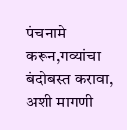पंचनामे करून,गव्यांचा बंदोबस्त करावा, अशी मागणी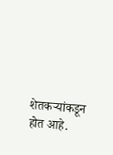शेतकऱ्यांकडून होत आहे.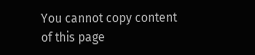You cannot copy content of this page